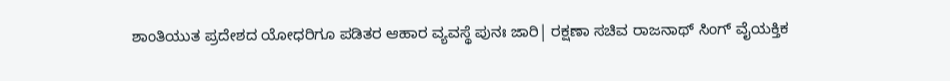ಶಾಂತಿಯುತ ಪ್ರದೇಶದ ಯೋಧರಿಗೂ ಪಡಿತರ ಆಹಾರ ವ್ಯವಸ್ಥೆ ಪುನಃ ಜಾರಿ| ರಕ್ಷಣಾ ಸಚಿವ ರಾಜನಾಥ್ ಸಿಂಗ್ ವೈಯಕ್ತಿಕ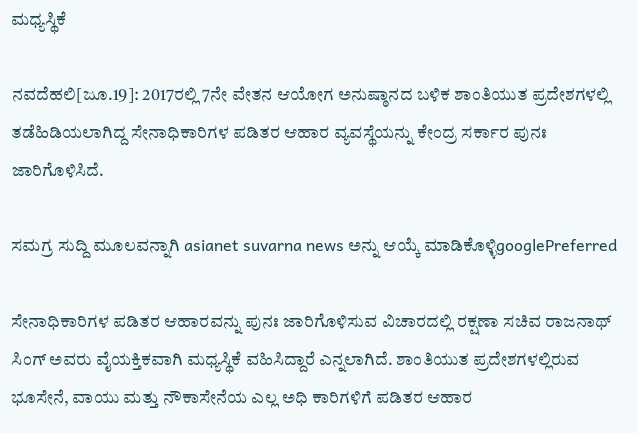ಮಧ್ಯಸ್ಥಿಕೆ

ನವದೆಹಲಿ[ಜೂ.19]: 2017ರಲ್ಲಿ 7ನೇ ವೇತನ ಆಯೋಗ ಅನುಷ್ಠಾನದ ಬಳಿಕ ಶಾಂತಿಯುತ ಪ್ರದೇಶಗಳಲ್ಲಿ ತಡೆಹಿಡಿಯಲಾಗಿದ್ದ ಸೇನಾಧಿಕಾರಿಗಳ ಪಡಿತರ ಆಹಾರ ವ್ಯವಸ್ಥೆಯನ್ನು ಕೇಂದ್ರ ಸರ್ಕಾರ ಪುನಃ ಜಾರಿಗೊಳಿಸಿದೆ.

ಸಮಗ್ರ ಸುದ್ದಿ ಮೂಲವನ್ನಾಗಿ asianet suvarna news ಅನ್ನು ಆಯ್ಕೆ ಮಾಡಿಕೊಳ್ಳಿgooglePreferred

ಸೇನಾಧಿಕಾರಿಗಳ ಪಡಿತರ ಆಹಾರವನ್ನು ಪುನಃ ಜಾರಿಗೊಳಿಸುವ ವಿಚಾರದಲ್ಲಿ ರಕ್ಷಣಾ ಸಚಿವ ರಾಜನಾಥ್ ಸಿಂಗ್ ಅವರು ವೈಯಕ್ತಿಕವಾಗಿ ಮಧ್ಯಸ್ಥಿಕೆ ವಹಿಸಿದ್ದಾರೆ ಎನ್ನಲಾಗಿದೆ. ಶಾಂತಿಯುತ ಪ್ರದೇಶಗಳಲ್ಲಿರುವ ಭೂಸೇನೆ, ವಾಯು ಮತ್ತು ನೌಕಾಸೇನೆಯ ಎಲ್ಲ ಅಧಿ ಕಾರಿಗಳಿಗೆ ಪಡಿತರ ಆಹಾರ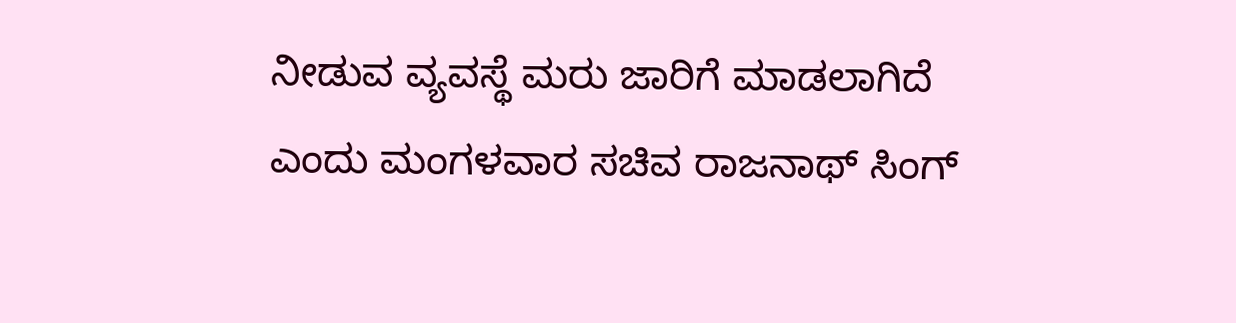ನೀಡುವ ವ್ಯವಸ್ಥೆ ಮರು ಜಾರಿಗೆ ಮಾಡಲಾಗಿದೆ ಎಂದು ಮಂಗಳವಾರ ಸಚಿವ ರಾಜನಾಥ್ ಸಿಂಗ್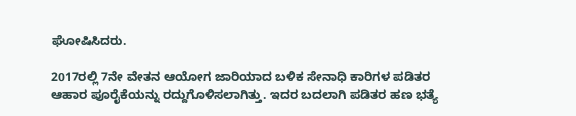ಘೋಷಿಸಿದರು.

2017ರಲ್ಲಿ 7ನೇ ವೇತನ ಆಯೋಗ ಜಾರಿಯಾದ ಬಳಿಕ ಸೇನಾಧಿ ಕಾರಿಗಳ ಪಡಿತರ ಆಹಾರ ಪೂರೈಕೆಯನ್ನು ರದ್ದುಗೊಳಿಸಲಾಗಿತ್ತು. ಇದರ ಬದಲಾಗಿ ಪಡಿತರ ಹಣ ಭತ್ಯೆ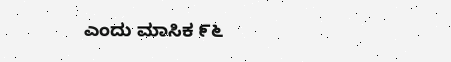ಎಂದು ಮಾಸಿಕ ೯೬